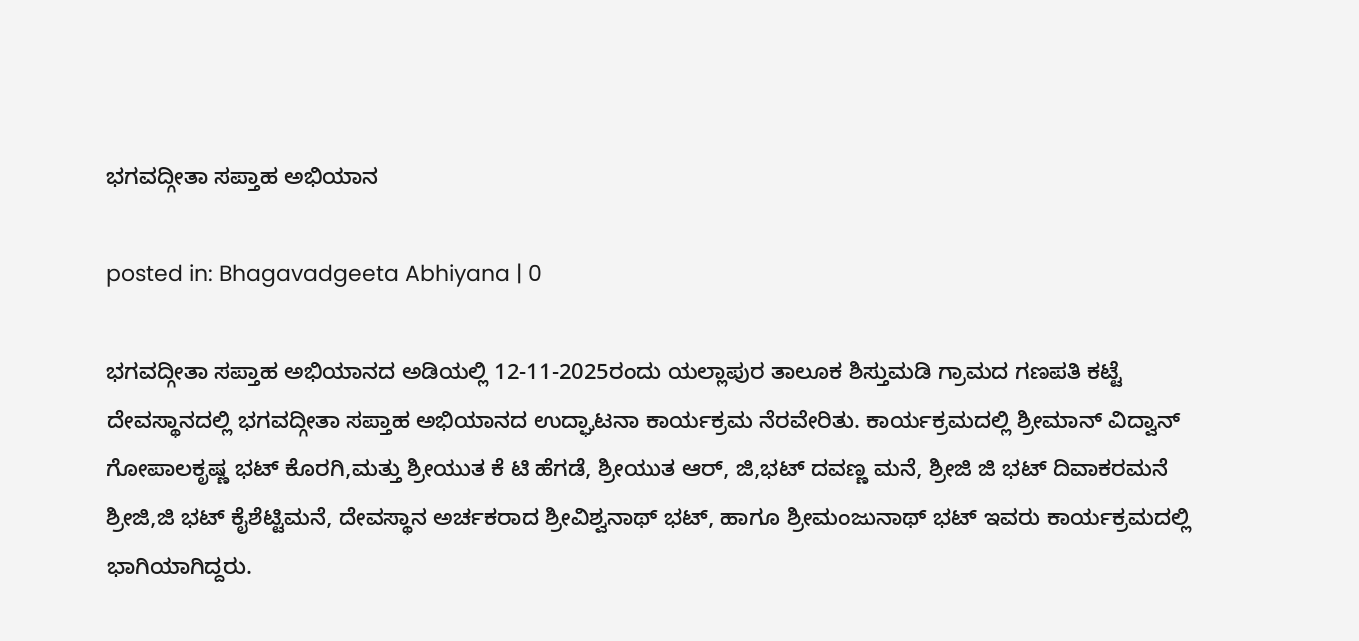ಭಗವದ್ಗೀತಾ ಸಪ್ತಾಹ ಅಭಿಯಾನ

posted in: Bhagavadgeeta Abhiyana | 0

ಭಗವದ್ಗೀತಾ ಸಪ್ತಾಹ ಅಭಿಯಾನದ ಅಡಿಯಲ್ಲಿ 12-11-2025ರಂದು ಯಲ್ಲಾಪುರ ತಾಲೂಕ ಶಿಸ್ತುಮಡಿ ಗ್ರಾಮದ ಗಣಪತಿ ಕಟ್ಟೆ ದೇವಸ್ಥಾನದಲ್ಲಿ ಭಗವದ್ಗೀತಾ ಸಪ್ತಾಹ ಅಭಿಯಾನದ ಉದ್ಘಾಟನಾ ಕಾರ್ಯಕ್ರಮ ನೆರವೇರಿತು. ಕಾರ್ಯಕ್ರಮದಲ್ಲಿ ಶ್ರೀಮಾನ್ ವಿದ್ವಾನ್ ಗೋಪಾಲಕೃಷ್ಣ ಭಟ್ ಕೊರಗಿ,ಮತ್ತು ಶ್ರೀಯುತ ಕೆ ಟಿ ಹೆಗಡೆ, ಶ್ರೀಯುತ ಆರ್, ಜಿ,ಭಟ್ ದವಣ್ಣ ಮನೆ, ಶ್ರೀಜಿ ಜಿ ಭಟ್ ದಿವಾಕರಮನೆ ಶ್ರೀಜಿ,ಜಿ ಭಟ್ ಕೈಶೆಟ್ಟಿಮನೆ, ದೇವಸ್ಥಾನ ಅರ್ಚಕರಾದ ಶ್ರೀವಿಶ್ವನಾಥ್ ಭಟ್, ಹಾಗೂ ಶ್ರೀಮಂಜುನಾಥ್ ಭಟ್ ಇವರು ಕಾರ್ಯಕ್ರಮದಲ್ಲಿ ಭಾಗಿಯಾಗಿದ್ದರು.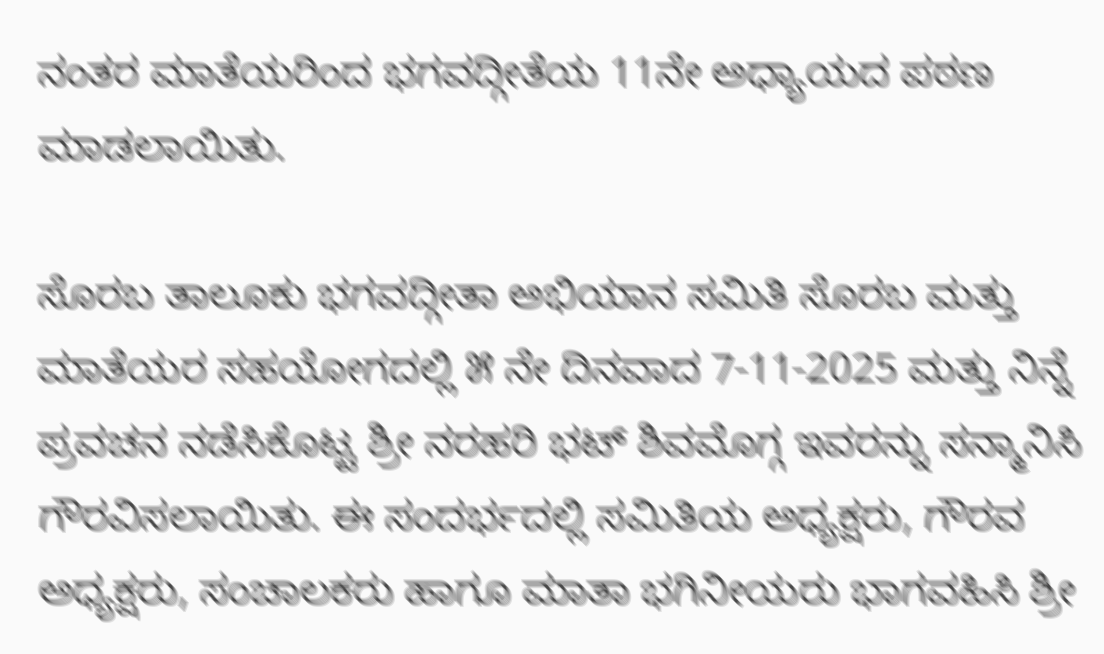ನಂತರ ಮಾತೆಯರಿಂದ ಭಗವದ್ಗೀತೆಯ 11ನೇ ಅಧ್ಯಾಯದ ಪಠಣ ಮಾಡಲಾಯಿತು.

ಸೊರಬ ತಾಲೂಕು ಭಗವದ್ಗೀತಾ ಅಭಿಯಾನ ಸಮಿತಿ ಸೊರಬ ಮತ್ತು ಮಾತೆಯರ ಸಹಯೋಗದಲ್ಲಿ ೫ ನೇ ದಿನವಾದ 7-11-2025 ಮತ್ತು ನಿನ್ನೆ ಪ್ರವಚನ ನಡೆಸಿಕೊಟ್ಟ ಶ್ರೀ ನರಹರಿ ಭಟ್ ಶಿವಮೊಗ್ಗ ಇವರನ್ನು ಸನ್ಮಾನಿಸಿ ಗೌರವಿಸಲಾಯಿತು. ಈ ಸಂದರ್ಭದಲ್ಲಿ ಸಮಿತಿಯ ಅಧ್ಯಕ್ಷರು, ಗೌರವ ಅಧ್ಯಕ್ಷರು, ಸಂಚಾಲಕರು ಹಾಗೂ ಮಾತಾ ಭಗಿನೀಯರು ಭಾಗವಹಿಸಿ ಶ್ರೀ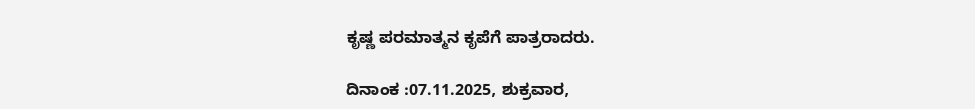ಕೃಷ್ಣ ಪರಮಾತ್ಮನ ಕೃಪೆಗೆ ಪಾತ್ರರಾದರು.

ದಿನಾಂಕ :07.11.2025, ಶುಕ್ರವಾರ,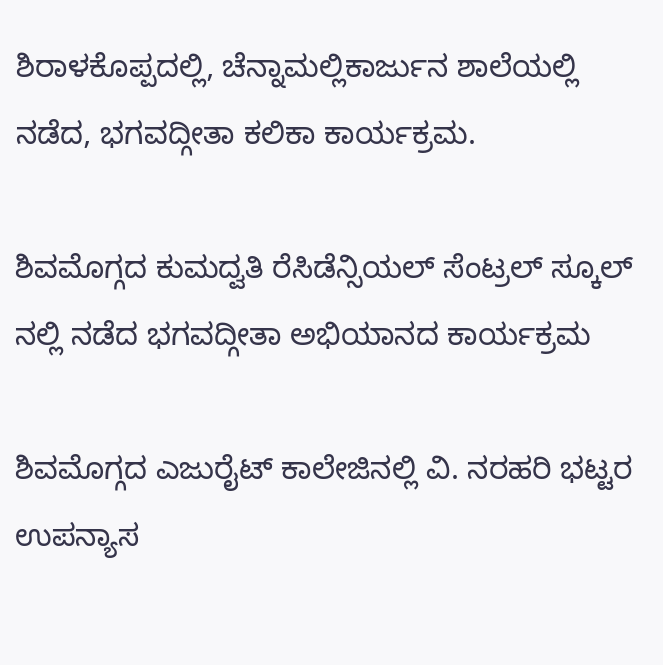ಶಿರಾಳಕೊಪ್ಪದಲ್ಲಿ, ಚೆನ್ನಾಮಲ್ಲಿಕಾರ್ಜುನ ಶಾಲೆಯಲ್ಲಿ ನಡೆದ, ಭಗವದ್ಗೀತಾ ಕಲಿಕಾ ಕಾರ್ಯಕ್ರಮ.

ಶಿವಮೊಗ್ಗದ ಕುಮದ್ವತಿ ರೆಸಿಡೆನ್ಸಿಯಲ್ ಸೆಂಟ್ರಲ್ ಸ್ಕೂಲ್ ನಲ್ಲಿ ನಡೆದ ಭಗವದ್ಗೀತಾ ಅಭಿಯಾನದ ಕಾರ್ಯಕ್ರಮ

ಶಿವಮೊಗ್ಗದ ಎಜುರೈಟ್ ಕಾಲೇಜಿನಲ್ಲಿ ವಿ. ನರಹರಿ ಭಟ್ಟರ ಉಪನ್ಯಾಸ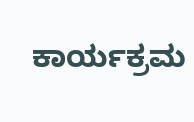ಕಾರ್ಯಕ್ರಮ